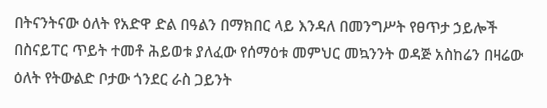በትናንትናው ዕለት የአድዋ ድል በዓልን በማክበር ላይ እንዳለ በመንግሥት የፀጥታ ኃይሎች በስናይፐር ጥይት ተመቶ ሕይወቱ ያለፈው የሰማዕቱ መምህር መኳንንት ወዳጅ አስከሬን በዛሬው ዕለት የትውልድ ቦታው ጎንደር ራስ ጋይንት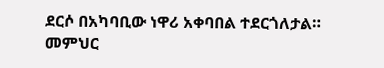ደርሶ በአካባቢው ነዋሪ አቀባበል ተደርጎለታል።
መምህር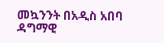መኳንንት በአዲስ አበባ ዳግማዊ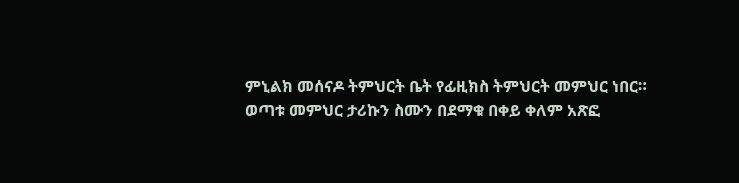ምኒልክ መሰናዶ ትምህርት ቤት የፊዚክስ ትምህርት መምህር ነበር።
ወጣቱ መምህር ታሪኩን ስሙን በደማቁ በቀይ ቀለም አጽፎ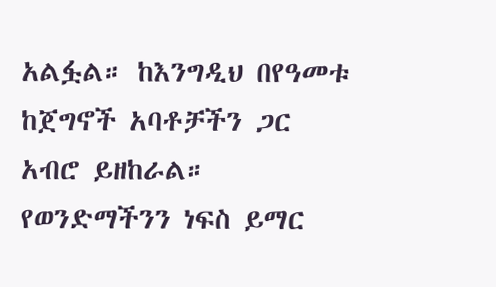አልፏል። ከእንግዲህ በየዓመቱ ከጀግኖች አባቶቻችን ጋር አብሮ ይዘከራል።
የወንድማችንን ነፍስ ይማር